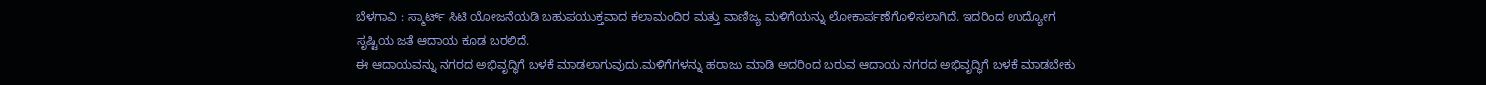ಬೆಳಗಾವಿ : ಸ್ಮಾರ್ಟ್ ಸಿಟಿ ಯೋಜನೆಯಡಿ ಬಹುಪಯುಕ್ತವಾದ ಕಲಾಮಂದಿರ ಮತ್ತು ವಾಣಿಜ್ಯ ಮಳಿಗೆಯನ್ನು ಲೋಕಾರ್ಪಣೆಗೊಳಿಸಲಾಗಿದೆ. ಇದರಿಂದ ಉದ್ಯೋಗ ಸೃಷ್ಟಿಯ ಜತೆ ಆದಾಯ ಕೂಡ ಬರಲಿದೆ.
ಈ ಆದಾಯವನ್ನು ನಗರದ ಅಭಿವೃದ್ಧಿಗೆ ಬಳಕೆ ಮಾಡಲಾಗುವುದು.ಮಳಿಗೆಗಳನ್ನು ಹರಾಜು ಮಾಡಿ ಅದರಿಂದ ಬರುವ ಆದಾಯ ನಗರದ ಅಭಿವೃದ್ಧಿಗೆ ಬಳಕೆ ಮಾಡಬೇಕು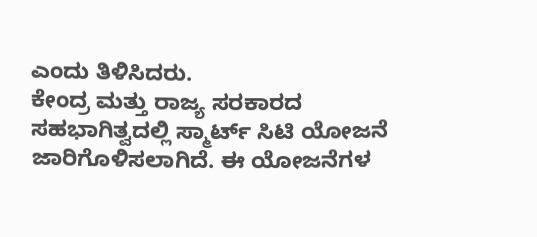ಎಂದು ತಿಳಿಸಿದರು.
ಕೇಂದ್ರ ಮತ್ತು ರಾಜ್ಯ ಸರಕಾರದ ಸಹಭಾಗಿತ್ವದಲ್ಲಿ ಸ್ಮಾರ್ಟ್ ಸಿಟಿ ಯೋಜನೆ ಜಾರಿಗೊಳಿಸಲಾಗಿದೆ. ಈ ಯೋಜನೆಗಳ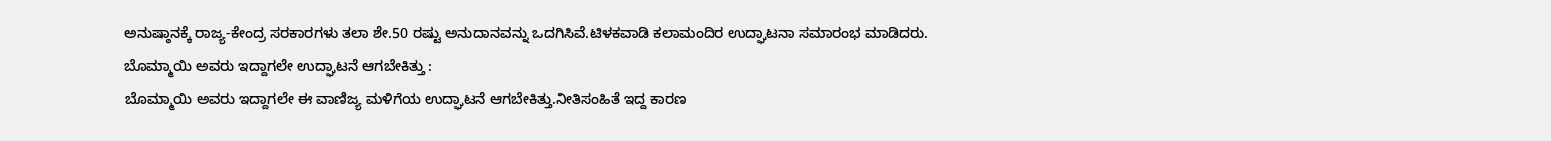ಅನುಷ್ಠಾನಕ್ಕೆ ರಾಜ್ಯ-ಕೇಂದ್ರ ಸರಕಾರಗಳು ತಲಾ ಶೇ.50 ರಷ್ಟು ಅನುದಾನವನ್ನು ಒದಗಿಸಿವೆ.ಟಿಳಕವಾಡಿ ಕಲಾಮಂದಿರ ಉದ್ಘಾಟನಾ ಸಮಾರಂಭ ಮಾಡಿದರು.
ಬೊಮ್ಮಾಯಿ ಅವರು ಇದ್ದಾಗಲೇ ಉದ್ಘಾಟನೆ ಆಗಬೇಕಿತ್ತು :
ಬೊಮ್ಮಾಯಿ ಅವರು ಇದ್ದಾಗಲೇ ಈ ವಾಣಿಜ್ಯ ಮಳಿಗೆಯ ಉದ್ಘಾಟನೆ ಆಗಬೇಕಿತ್ತು.ನೀತಿಸಂಹಿತೆ ಇದ್ದ ಕಾರಣ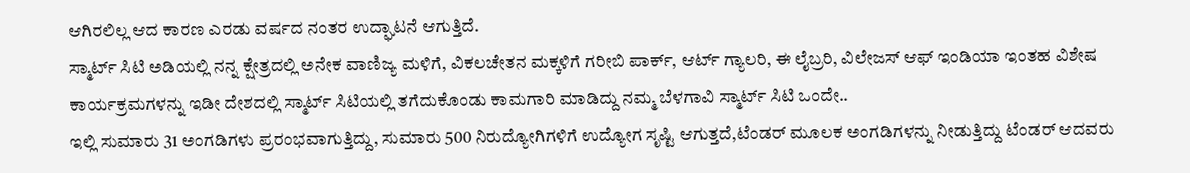ಆಗಿರಲಿಲ್ಲ ಆದ ಕಾರಣ ಎರಡು ವರ್ಷದ ನಂತರ ಉದ್ಘಾಟನೆ ಆಗುತ್ತಿದೆ.
ಸ್ಮಾರ್ಟ್ ಸಿಟಿ ಅಡಿಯಲ್ಲಿ ನನ್ನ ಕ್ಷೇತ್ರದಲ್ಲಿ ಅನೇಕ ವಾಣಿಜ್ಯ ಮಳಿಗೆ, ವಿಕಲಚೇತನ ಮಕ್ಕಳಿಗೆ ಗರೀಬಿ ಪಾರ್ಕ್, ಆರ್ಟ್ ಗ್ಯಾಲರಿ, ಈ ಲೈಬ್ರರಿ, ವಿಲೇಜಸ್ ಆಫ್ ಇಂಡಿಯಾ ಇಂತಹ ವಿಶೇಷ ಕಾರ್ಯಕ್ರಮಗಳನ್ನು ಇಡೀ ದೇಶದಲ್ಲಿ ಸ್ಮಾರ್ಟ್ ಸಿಟಿಯಲ್ಲಿ ತಗೆದುಕೊಂಡು ಕಾಮಗಾರಿ ಮಾಡಿದ್ದು ನಮ್ಮ ಬೆಳಗಾವಿ ಸ್ಮಾರ್ಟ್ ಸಿಟಿ ಒಂದೇ..
ಇಲ್ಲಿ ಸುಮಾರು 31 ಅಂಗಡಿಗಳು ಪ್ರರಂಭವಾಗುತ್ತಿದ್ದು, ಸುಮಾರು 500 ನಿರುದ್ಯೋಗಿಗಳಿಗೆ ಉದ್ಯೋಗ ಸೃಷ್ಟಿ ಆಗುತ್ತದೆ,ಟೆಂಡರ್ ಮೂಲಕ ಅಂಗಡಿಗಳನ್ನು ನೀಡುತ್ತಿದ್ದು ಟೆಂಡರ್ ಆದವರು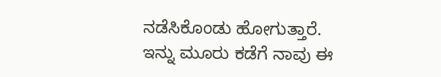ನಡೆಸಿಕೊಂಡು ಹೋಗುತ್ತಾರೆ.
ಇನ್ನು ಮೂರು ಕಡೆಗೆ ನಾವು ಈ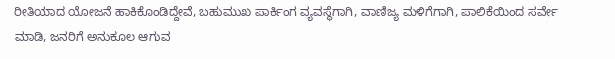ರೀತಿಯಾದ ಯೋಜನೆ ಹಾಕಿಕೊಂಡಿದ್ದೇವೆ, ಬಹುಮುಖ ಪಾರ್ಕಿಂಗ ವ್ಯವಸ್ಥೆಗಾಗಿ, ವಾಣಿಜ್ಯ ಮಳಿಗೆಗಾಗಿ, ಪಾಲಿಕೆಯಿಂದ ಸರ್ವೇ ಮಾಡಿ, ಜನರಿಗೆ ಅನುಕೂಲ ಆಗುವ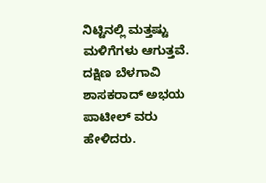ನಿಟ್ಟಿನಲ್ಲಿ ಮತ್ತಷ್ಟು ಮಳಿಗೆಗಳು ಆಗುತ್ತವೆ. ದಕ್ಷಿಣ ಬೆಳಗಾವಿ ಶಾಸಕರಾದ್ ಅಭಯ ಪಾಟೀಲ್ ವರು ಹೇಳಿದರು.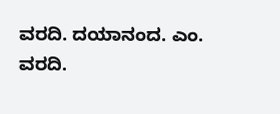ವರದಿ. ದಯಾನಂದ. ಎಂ.
ವರದಿ.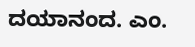ದಯಾನಂದ. ಎಂ.